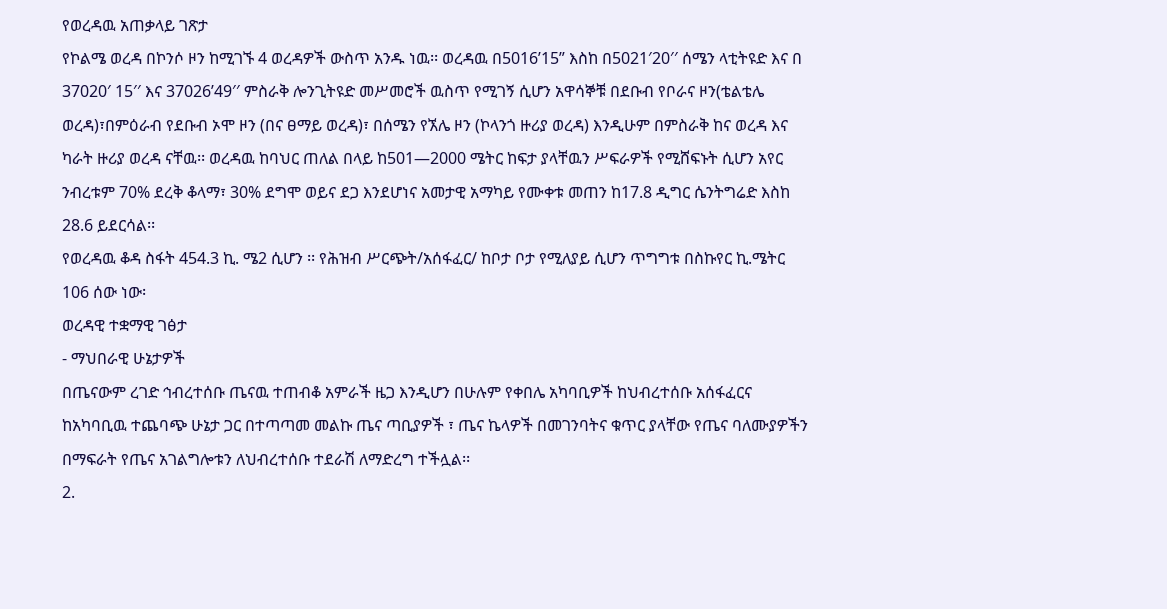የወረዳዉ አጠቃላይ ገጽታ
የኮልሜ ወረዳ በኮንሶ ዞን ከሚገኙ 4 ወረዳዎች ውስጥ አንዱ ነዉ፡፡ ወረዳዉ በ5016’15” እስከ በ5021′20′′ ሰሜን ላቲትዩድ እና በ 37020′ 15′′ እና 37026’49′′ ምስራቅ ሎንጊትዩድ መሥመሮች ዉስጥ የሚገኝ ሲሆን አዋሳኞቹ በደቡብ የቦራና ዞን(ቴልቴሌ ወረዳ)፣በምዕራብ የደቡብ ኦሞ ዞን (በና ፀማይ ወረዳ)፣ በሰሜን የኧሌ ዞን (ኮላንጎ ዙሪያ ወረዳ) እንዲሁም በምስራቅ ከና ወረዳ እና ካራት ዙሪያ ወረዳ ናቸዉ፡፡ ወረዳዉ ከባህር ጠለል በላይ ከ501—2000 ሜትር ከፍታ ያላቸዉን ሥፍራዎች የሚሸፍኑት ሲሆን አየር ንብረቱም 70% ደረቅ ቆላማ፣ 30% ደግሞ ወይና ደጋ እንደሆነና አመታዊ አማካይ የሙቀቱ መጠን ከ17.8 ዲግር ሴንትግሬድ እስከ 28.6 ይደርሳል፡፡
የወረዳዉ ቆዳ ስፋት 454.3 ኪ. ሜ2 ሲሆን ፡፡ የሕዝብ ሥርጭት/አሰፋፈር/ ከቦታ ቦታ የሚለያይ ሲሆን ጥግግቱ በስኩየር ኪ.ሜትር 106 ሰው ነው፡
ወረዳዊ ተቋማዊ ገፅታ
- ማህበራዊ ሁኔታዎች
በጤናውም ረገድ ኅብረተሰቡ ጤናዉ ተጠብቆ አምራች ዜጋ እንዲሆን በሁሉም የቀበሌ አካባቢዎች ከህብረተሰቡ አሰፋፈርና ከአካባቢዉ ተጨባጭ ሁኔታ ጋር በተጣጣመ መልኩ ጤና ጣቢያዎች ፣ ጤና ኬላዎች በመገንባትና ቁጥር ያላቸው የጤና ባለሙያዎችን በማፍራት የጤና አገልግሎቱን ለህብረተሰቡ ተደራሽ ለማድረግ ተችሏል፡፡
2.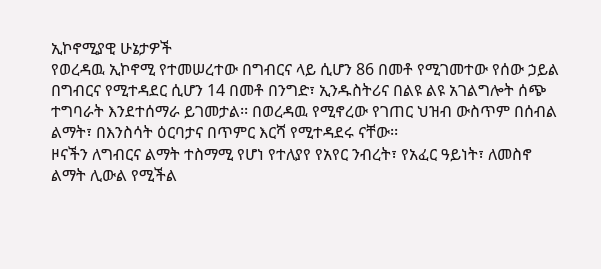ኢኮኖሚያዊ ሁኔታዎች
የወረዳዉ ኢኮኖሚ የተመሠረተው በግብርና ላይ ሲሆን 86 በመቶ የሚገመተው የሰው ኃይል በግብርና የሚተዳደር ሲሆን 14 በመቶ በንግድ፣ ኢንዱስትሪና በልዩ ልዩ አገልግሎት ሰጭ ተግባራት እንደተሰማራ ይገመታል፡፡ በወረዳዉ የሚኖረው የገጠር ህዝብ ውስጥም በሰብል ልማት፣ በእንስሳት ዕርባታና በጥምር እርሻ የሚተዳደሩ ናቸው፡፡
ዞናችን ለግብርና ልማት ተስማሚ የሆነ የተለያየ የአየር ንብረት፣ የአፈር ዓይነት፣ ለመስኖ ልማት ሊውል የሚችል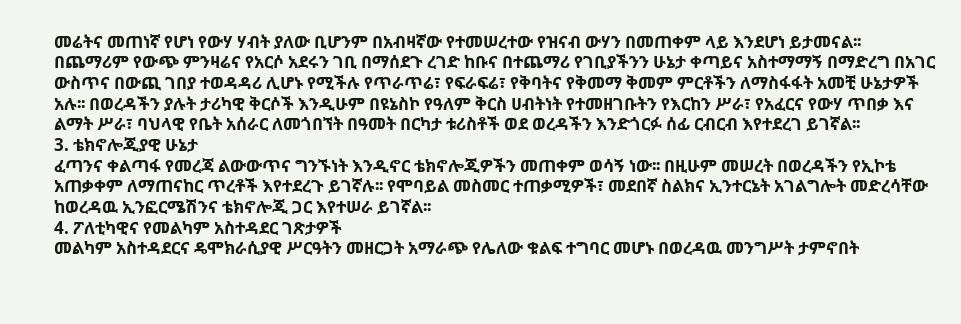መሬትና መጠነኛ የሆነ የውሃ ሃብት ያለው ቢሆንም በአብዛኛው የተመሠረተው የዝናብ ውሃን በመጠቀም ላይ እንደሆነ ይታመናል፡፡
በጨማሪም የውጭ ምንዛሬና የአርሶ አደሩን ገቢ በማሰደጉ ረገድ ከቡና በተጨማሪ የገቢያችንን ሁኔታ ቀጣይና አስተማማኝ በማድረግ በአገር ውስጥና በውጪ ገበያ ተወዳዳሪ ሊሆኑ የሚችሉ የጥራጥሬ፣ የፍራፍሬ፣ የቅባትና የቅመማ ቅመም ምርቶችን ለማስፋፋት አመቺ ሁኔታዎች አሉ፡፡ በወረዳችን ያሉት ታሪካዊ ቅርሶች እንዲሁም በዩኔስኮ የዓለም ቅርስ ሀብትነት የተመዘገቡትን የእርከን ሥራ፣ የአፈርና የውሃ ጥበቃ እና ልማት ሥራ፣ ባህላዊ የቤት አሰራር ለመጎበኘት በዓመት በርካታ ቱሪስቶች ወደ ወረዳችን እንድጎርፉ ሰፊ ርብርብ እየተደረገ ይገኛል፡፡
3. ቴክኖሎጂያዊ ሁኔታ
ፈጣንና ቀልጣፋ የመረጃ ልውውጥና ግንኙነት እንዲኖር ቴክኖሎጂዎችን መጠቀም ወሳኝ ነው፡፡ በዚሁም መሠረት በወረዳችን የኢኮቴ አጠቃቀም ለማጠናከር ጥረቶች እየተደረጉ ይገኛሉ፡፡ የሞባይል መስመር ተጠቃሚዎች፣ መደበኛ ስልክና ኢንተርኔት አገልግሎት መድረሳቸው ከወረዳዉ ኢንፎርሜሽንና ቴክኖሎጂ ጋር እየተሠራ ይገኛል፡፡
4. ፖለቲካዊና የመልካም አስተዳደር ገጽታዎች
መልካም አስተዳደርና ዴሞክራሲያዊ ሥርዓትን መዘርጋት አማራጭ የሌለው ቁልፍ ተግባር መሆኑ በወረዳዉ መንግሥት ታምኖበት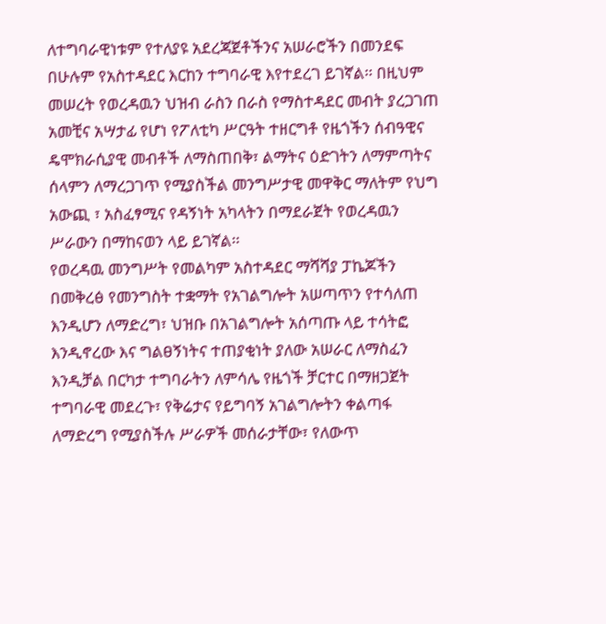ለተግባራዊነቱም የተለያዩ አደረጃጀቶችንና አሠራሮችን በመንደፍ በሁሉም የአስተዳደር እርከን ተግባራዊ እየተደረገ ይገኛል፡፡ በዚህም መሠረት የወረዳዉን ህዝብ ራስን በራስ የማስተዳደር መብት ያረጋገጠ አመቺና አሣታፊ የሆነ የፖለቲካ ሥርዓት ተዘርግቶ የዜጎችን ሰብዓዊና ዴሞክራሲያዊ መብቶች ለማስጠበቅ፣ ልማትና ዕድገትን ለማምጣትና ሰላምን ለማረጋገጥ የሚያስችል መንግሥታዊ መዋቅር ማለትም የህግ አውጪ ፣ አስፈፃሚና የዳኝነት አካላትን በማደራጀት የወረዳዉን ሥራውን በማከናወን ላይ ይገኛል፡፡
የወረዳዉ መንግሥት የመልካም አስተዳደር ማሻሻያ ፓኬጆችን በመቅረፅ የመንግስት ተቋማት የአገልግሎት አሠጣጥን የተሳለጠ እንዲሆን ለማድረግ፣ ህዝቡ በአገልግሎት አሰጣጡ ላይ ተሳትፎ እንዲኖረው እና ግልፀኝነትና ተጠያቂነት ያለው አሠራር ለማስፈን እንዲቻል በርካታ ተግባራትን ለምሳሌ የዜጎች ቻርተር በማዘጋጀት ተግባራዊ መደረጉ፣ የቅሬታና የይግባኝ አገልግሎትን ቀልጣፋ ለማድረግ የሚያስችሉ ሥራዎች መሰራታቸው፣ የለውጥ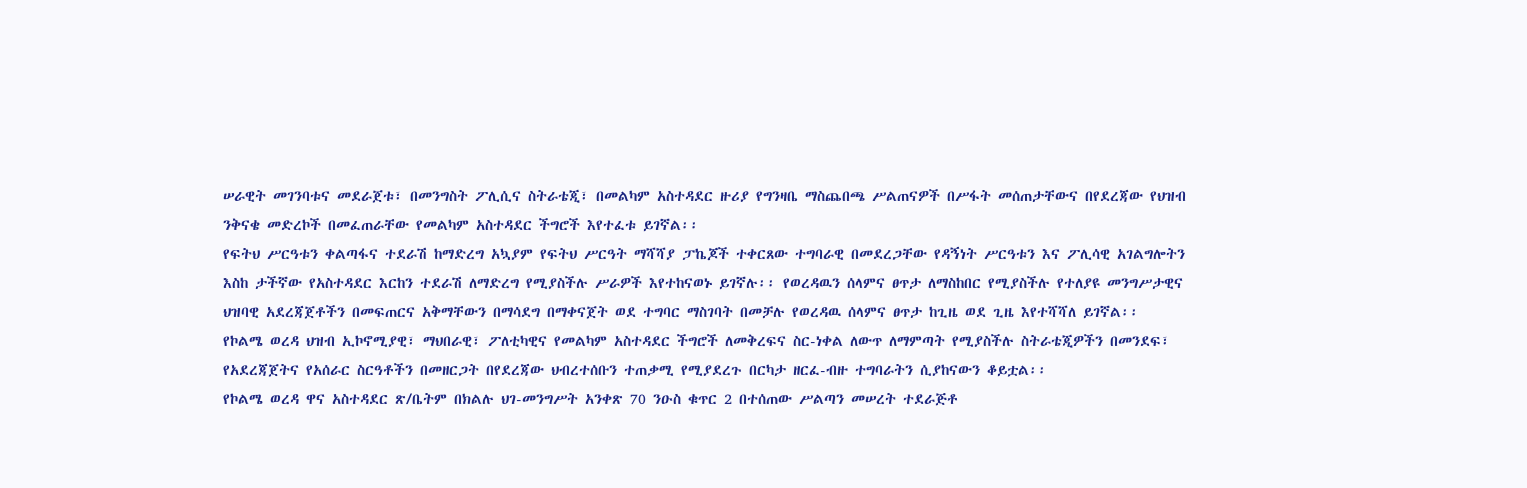ሠራዊት መገንባቱና መደራጀቱ፣ በመንግስት ፖሊሲና ስትራቴጂ፣ በመልካም አስተዳደር ዙሪያ የግንዛቤ ማስጨበጫ ሥልጠናዎች በሥፋት መሰጠታቸውና በየደረጃው የህዝብ ንቅናቄ መድረኮች በመፈጠራቸው የመልካም አስተዳደር ችግሮች እየተፈቱ ይገኛል፡፡
የፍትህ ሥርዓቱን ቀልጣፋና ተደራሽ ከማድረግ አኳያም የፍትህ ሥርዓት ማሻሻያ ፓኬጆች ተቀርጸው ተግባራዊ በመደረጋቸው የዳኝነት ሥርዓቱን እና ፖሊሳዊ አገልግሎትን እስከ ታችኛው የአስተዳደር እርከን ተደራሽ ለማድረግ የሚያስችሉ ሥራዎች እየተከናወኑ ይገኛሉ፡፡ የወረዳዉን ሰላምና ፀጥታ ለማስከበር የሚያስችሉ የተለያዩ መንግሥታዊና ህዝባዊ አደረጃጀቶችን በመፍጠርና አቅማቸውን በማሳደግ በማቀናጀት ወደ ተግባር ማስገባት በመቻሉ የወረዳዉ ሰላምና ፀጥታ ከጊዜ ወደ ጊዜ እየተሻሻለ ይገኛል፡፡
የኮልሜ ወረዳ ህዝብ ኢኮኖሚያዊ፣ ማህበራዊ፣ ፖለቲካዊና የመልካም አስተዳደር ችግሮች ለመቅረፍና ስር-ነቀል ለውጥ ለማምጣት የሚያስችሉ ስትራቴጂዎችን በመንደፍ፣ የአደረጃጀትና የአሰራር ስርዓቶችን በመዘርጋት በየደረጃው ህብረተሰቡን ተጠቃሚ የሚያደረጉ በርካታ ዘርፈ-ብዙ ተግባራትን ሲያከናውን ቆይቷል፡፡
የኮልሜ ወረዳ ዋና አስተዳደር ጽ/ቤትም በክልሉ ህገ-መንግሥት አንቀጽ 70 ንዑስ ቁጥር 2 በተሰጠው ሥልጣን መሠረት ተደራጅቶ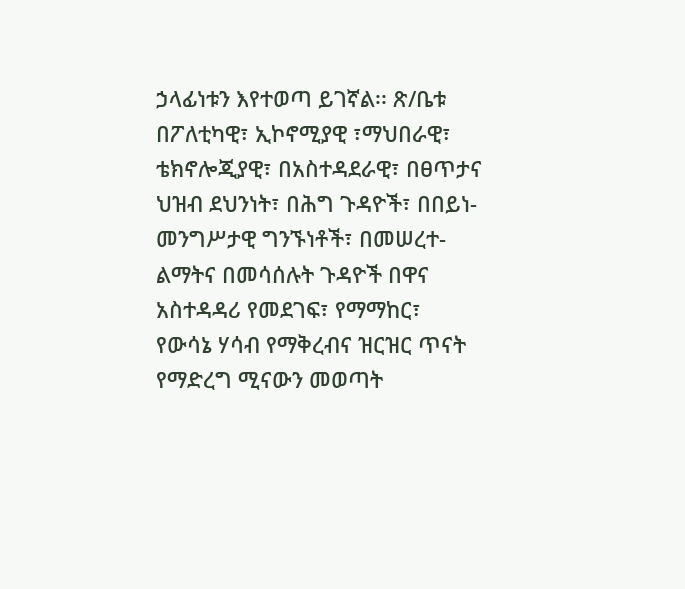ኃላፊነቱን እየተወጣ ይገኛል፡፡ ጽ/ቤቱ በፖለቲካዊ፣ ኢኮኖሚያዊ ፣ማህበራዊ፣ ቴክኖሎጂያዊ፣ በአስተዳደራዊ፣ በፀጥታና ህዝብ ደህንነት፣ በሕግ ጉዳዮች፣ በበይነ-መንግሥታዊ ግንኙነቶች፣ በመሠረተ-ልማትና በመሳሰሉት ጉዳዮች በዋና አስተዳዳሪ የመደገፍ፣ የማማከር፣ የውሳኔ ሃሳብ የማቅረብና ዝርዝር ጥናት የማድረግ ሚናውን መወጣት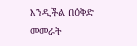እንዲችል በዕቅድ መመራት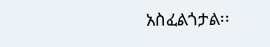አስፈልጎታል፡፡